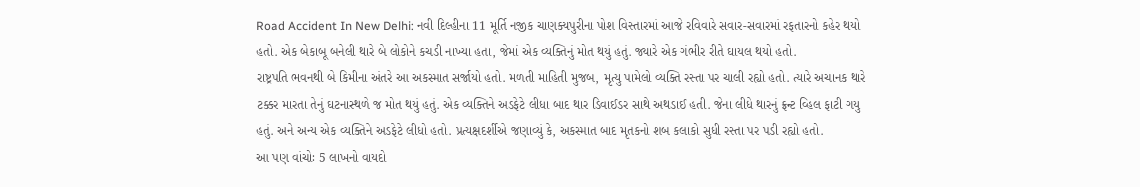Road Accident In New Delhi: નવી દિલ્હીના 11 મૂર્તિ નજીક ચાણક્યપુરીના પોશ વિસ્તારમાં આજે રવિવારે સવાર-સવારમાં રફતારનો કહેર થયો હતો. એક બેકાબૂ બનેલી થારે બે લોકોને કચડી નાખ્યા હતા, જેમાં એક વ્યક્તિનું મોત થયું હતું. જ્યારે એક ગંભીર રીતે ઘાયલ થયો હતો.
રાષ્ટ્રપતિ ભવનથી બે કિમીના અંતરે આ અકસ્માત સર્જાયો હતો. મળતી માહિતી મુજબ, મૃત્યુ પામેલો વ્યક્તિ રસ્તા પર ચાલી રહ્યો હતો. ત્યારે અચાનક થારે ટક્કર મારતા તેનું ઘટનાસ્થળે જ મોત થયું હતું. એક વ્યક્તિને અડફેટે લીધા બાદ થાર ડિવાઈડર સાથે અથડાઈ હતી. જેના લીધે થારનું ફ્રન્ટ વ્હિલ ફાટી ગયુ હતું. અને અન્ય એક વ્યક્તિને અડફેટે લીધો હતો. પ્રત્યક્ષદર્શીએ જણાવ્યું કે, અકસ્માત બાદ મૃતકનો શબ કલાકો સુધી રસ્તા પર પડી રહ્યો હતો.
આ પણ વાંચોઃ 5 લાખનો વાયદો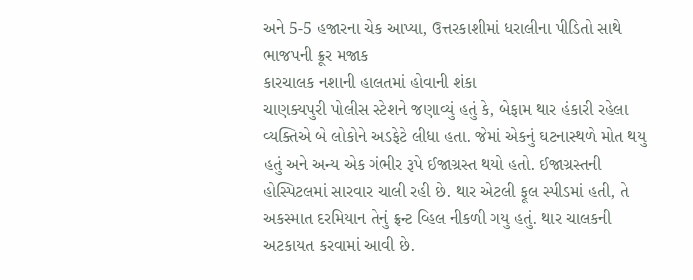અને 5-5 હજારના ચેક આપ્યા, ઉત્તરકાશીમાં ધરાલીના પીડિતો સાથે ભાજપની ક્રૂર મજાક
કારચાલક નશાની હાલતમાં હોવાની શંકા
ચાણક્યપુરી પોલીસ સ્ટેશને જણાવ્યું હતું કે, બેફામ થાર હંકારી રહેલા વ્યક્તિએ બે લોકોને અડફેટે લીધા હતા. જેમાં એકનું ઘટનાસ્થળે મોત થયુ હતું અને અન્ય એક ગંભીર રૂપે ઈજાગ્રસ્ત થયો હતો. ઈજાગ્રસ્તની હોસ્પિટલમાં સારવાર ચાલી રહી છે. થાર એટલી ફૂલ સ્પીડમાં હતી, તે અકસ્માત દરમિયાન તેનું ફ્રન્ટ વ્હિલ નીકળી ગયુ હતું. થાર ચાલકની અટકાયત કરવામાં આવી છે.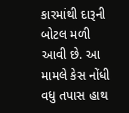કારમાંથી દારૂની બોટલ મળી આવી છે. આ મામલે કેસ નોંધી વધુ તપાસ હાથ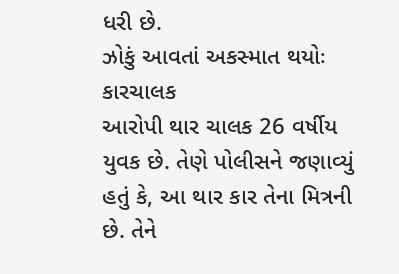ધરી છે.
ઝોકું આવતાં અકસ્માત થયોઃ કારચાલક
આરોપી થાર ચાલક 26 વર્ષીય યુવક છે. તેણે પોલીસને જણાવ્યું હતું કે, આ થાર કાર તેના મિત્રની છે. તેને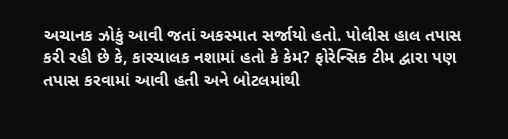અચાનક ઝોકું આવી જતાં અકસ્માત સર્જાયો હતો. પોલીસ હાલ તપાસ કરી રહી છે કે, કારચાલક નશામાં હતો કે કેમ? ફોરેન્સિક ટીમ દ્વારા પણ તપાસ કરવામાં આવી હતી અને બોટલમાંથી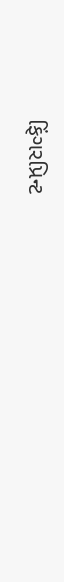ફિંગરપ્રિન્ટ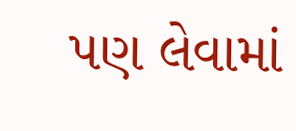પણ લેવામાં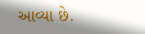આવ્યા છે.